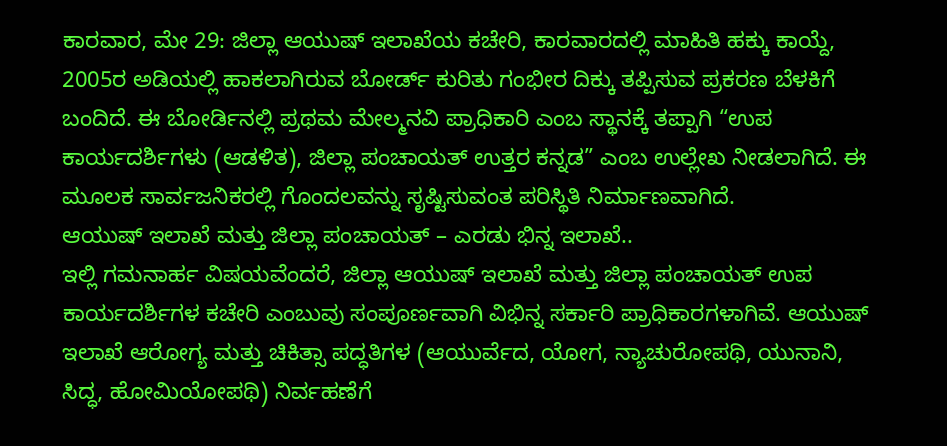ಕಾರವಾರ, ಮೇ 29: ಜಿಲ್ಲಾ ಆಯುಷ್ ಇಲಾಖೆಯ ಕಚೇರಿ, ಕಾರವಾರದಲ್ಲಿ ಮಾಹಿತಿ ಹಕ್ಕು ಕಾಯ್ದೆ, 2005ರ ಅಡಿಯಲ್ಲಿ ಹಾಕಲಾಗಿರುವ ಬೋರ್ಡ್ ಕುರಿತು ಗಂಭೀರ ದಿಕ್ಕು ತಪ್ಪಿಸುವ ಪ್ರಕರಣ ಬೆಳಕಿಗೆ ಬಂದಿದೆ. ಈ ಬೋರ್ಡಿನಲ್ಲಿ ಪ್ರಥಮ ಮೇಲ್ಮನವಿ ಪ್ರಾಧಿಕಾರಿ ಎಂಬ ಸ್ಥಾನಕ್ಕೆ ತಪ್ಪಾಗಿ “ಉಪ ಕಾರ್ಯದರ್ಶಿಗಳು (ಆಡಳಿತ), ಜಿಲ್ಲಾ ಪಂಚಾಯತ್ ಉತ್ತರ ಕನ್ನಡ” ಎಂಬ ಉಲ್ಲೇಖ ನೀಡಲಾಗಿದೆ. ಈ ಮೂಲಕ ಸಾರ್ವಜನಿಕರಲ್ಲಿ ಗೊಂದಲವನ್ನು ಸೃಷ್ಟಿಸುವಂತ ಪರಿಸ್ಥಿತಿ ನಿರ್ಮಾಣವಾಗಿದೆ.
ಆಯುಷ್ ಇಲಾಖೆ ಮತ್ತು ಜಿಲ್ಲಾ ಪಂಚಾಯತ್ – ಎರಡು ಭಿನ್ನ ಇಲಾಖೆ..
ಇಲ್ಲಿ ಗಮನಾರ್ಹ ವಿಷಯವೆಂದರೆ, ಜಿಲ್ಲಾ ಆಯುಷ್ ಇಲಾಖೆ ಮತ್ತು ಜಿಲ್ಲಾ ಪಂಚಾಯತ್ ಉಪ ಕಾರ್ಯದರ್ಶಿಗಳ ಕಚೇರಿ ಎಂಬುವು ಸಂಪೂರ್ಣವಾಗಿ ವಿಭಿನ್ನ ಸರ್ಕಾರಿ ಪ್ರಾಧಿಕಾರಗಳಾಗಿವೆ. ಆಯುಷ್ ಇಲಾಖೆ ಆರೋಗ್ಯ ಮತ್ತು ಚಿಕಿತ್ಸಾ ಪದ್ಧತಿಗಳ (ಆಯುರ್ವೆದ, ಯೋಗ, ನ್ಯಾಚುರೋಪಥಿ, ಯುನಾನಿ, ಸಿದ್ಧ, ಹೋಮಿಯೋಪಥಿ) ನಿರ್ವಹಣೆಗೆ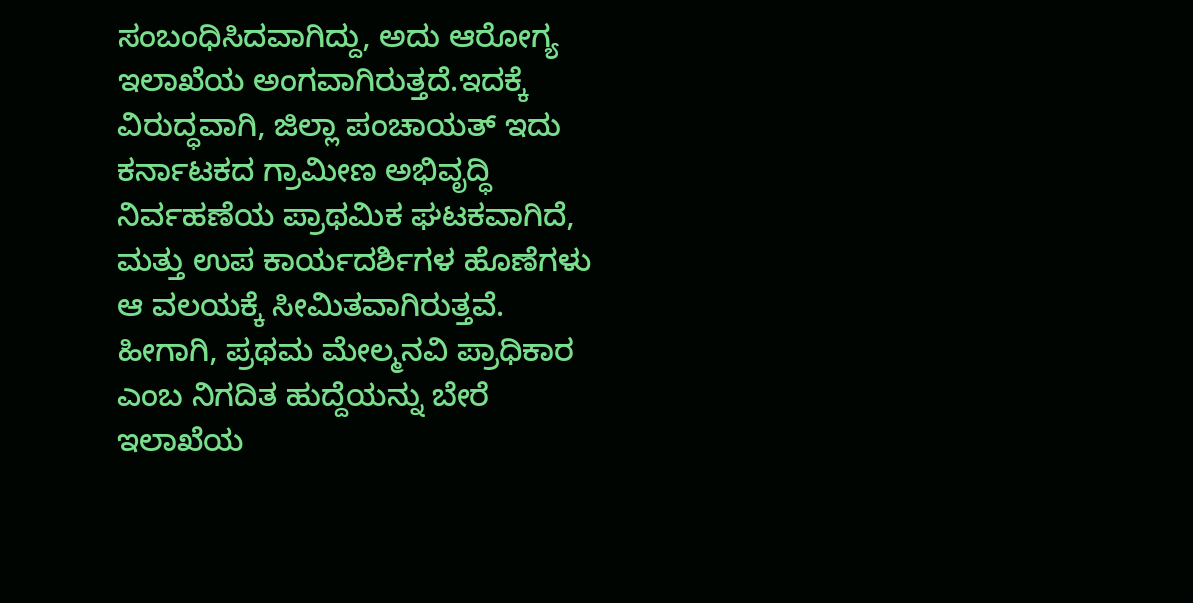ಸಂಬಂಧಿಸಿದವಾಗಿದ್ದು, ಅದು ಆರೋಗ್ಯ ಇಲಾಖೆಯ ಅಂಗವಾಗಿರುತ್ತದೆ.ಇದಕ್ಕೆ ವಿರುದ್ಧವಾಗಿ, ಜಿಲ್ಲಾ ಪಂಚಾಯತ್ ಇದು ಕರ್ನಾಟಕದ ಗ್ರಾಮೀಣ ಅಭಿವೃದ್ಧಿ ನಿರ್ವಹಣೆಯ ಪ್ರಾಥಮಿಕ ಘಟಕವಾಗಿದೆ, ಮತ್ತು ಉಪ ಕಾರ್ಯದರ್ಶಿಗಳ ಹೊಣೆಗಳು ಆ ವಲಯಕ್ಕೆ ಸೀಮಿತವಾಗಿರುತ್ತವೆ.
ಹೀಗಾಗಿ, ಪ್ರಥಮ ಮೇಲ್ಮನವಿ ಪ್ರಾಧಿಕಾರ ಎಂಬ ನಿಗದಿತ ಹುದ್ದೆಯನ್ನು ಬೇರೆ ಇಲಾಖೆಯ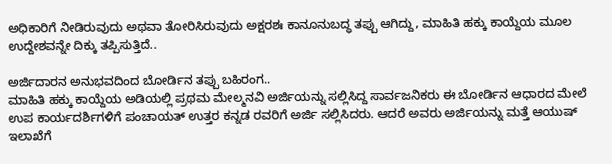ಅಧಿಕಾರಿಗೆ ನೀಡಿರುವುದು ಅಥವಾ ತೋರಿಸಿರುವುದು ಅಕ್ಷರಶಃ ಕಾನೂನುಬದ್ಧ ತಪ್ಪು ಆಗಿದ್ದು, ಮಾಹಿತಿ ಹಕ್ಕು ಕಾಯ್ದೆಯ ಮೂಲ ಉದ್ದೇಶವನ್ನೇ ದಿಕ್ಕು ತಪ್ಪಿಸುತ್ತಿದೆ..

ಅರ್ಜಿದಾರನ ಅನುಭವದಿಂದ ಬೋರ್ಡಿನ ತಪ್ಪು ಬಹಿರಂಗ..
ಮಾಹಿತಿ ಹಕ್ಕು ಕಾಯ್ದೆಯ ಅಡಿಯಲ್ಲಿ ಪ್ರಥಮ ಮೇಲ್ಮನವಿ ಅರ್ಜಿಯನ್ನು ಸಲ್ಲಿಸಿದ್ದ ಸಾರ್ವಜನಿಕರು ಈ ಬೋರ್ಡಿನ ಆಧಾರದ ಮೇಲೆ ಉಪ ಕಾರ್ಯದರ್ಶಿಗಳಿಗೆ ಪಂಚಾಯತ್ ಉತ್ತರ ಕನ್ನಡ ರವರಿಗೆ ಅರ್ಜಿ ಸಲ್ಲಿಸಿದರು. ಆದರೆ ಅವರು ಅರ್ಜಿಯನ್ನು ಮತ್ತೆ ಆಯುಷ್ ಇಲಾಖೆಗೆ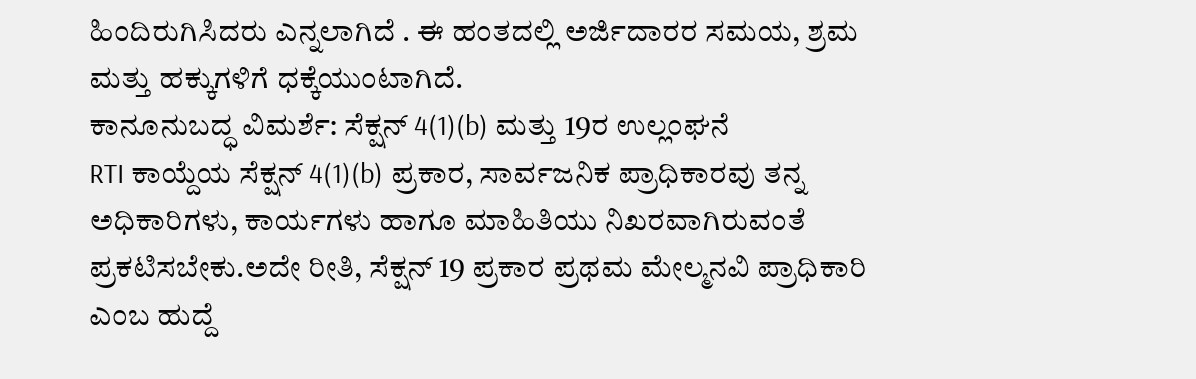ಹಿಂದಿರುಗಿಸಿದರು ಎನ್ನಲಾಗಿದೆ . ಈ ಹಂತದಲ್ಲಿ ಅರ್ಜಿದಾರರ ಸಮಯ, ಶ್ರಮ ಮತ್ತು ಹಕ್ಕುಗಳಿಗೆ ಧಕ್ಕೆಯುಂಟಾಗಿದೆ.
ಕಾನೂನುಬದ್ಧ ವಿಮರ್ಶೆ: ಸೆಕ್ಷನ್ 4(1)(b) ಮತ್ತು 19ರ ಉಲ್ಲಂಘನೆ
RTI ಕಾಯ್ದೆಯ ಸೆಕ್ಷನ್ 4(1)(b) ಪ್ರಕಾರ, ಸಾರ್ವಜನಿಕ ಪ್ರಾಧಿಕಾರವು ತನ್ನ ಅಧಿಕಾರಿಗಳು, ಕಾರ್ಯಗಳು ಹಾಗೂ ಮಾಹಿತಿಯು ನಿಖರವಾಗಿರುವಂತೆ ಪ್ರಕಟಿಸಬೇಕು.ಅದೇ ರೀತಿ, ಸೆಕ್ಷನ್ 19 ಪ್ರಕಾರ ಪ್ರಥಮ ಮೇಲ್ಮನವಿ ಪ್ರಾಧಿಕಾರಿ ಎಂಬ ಹುದ್ದೆ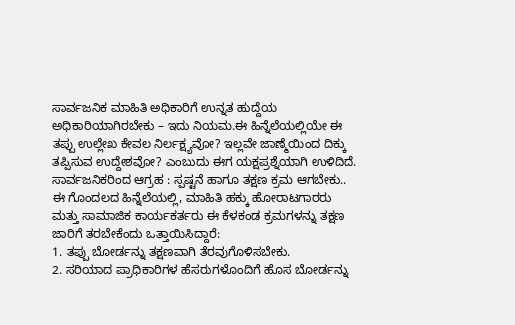ಸಾರ್ವಜನಿಕ ಮಾಹಿತಿ ಅಧಿಕಾರಿಗೆ ಉನ್ನತ ಹುದ್ದೆಯ ಅಧಿಕಾರಿಯಾಗಿರಬೇಕು – ಇದು ನಿಯಮ.ಈ ಹಿನ್ನೆಲೆಯಲ್ಲಿಯೇ ಈ ತಪ್ಪು ಉಲ್ಲೇಖ ಕೇವಲ ನಿರ್ಲಕ್ಷ್ಯವೋ? ಇಲ್ಲವೇ ಜಾಣ್ಮೆಯಿಂದ ದಿಕ್ಕು ತಪ್ಪಿಸುವ ಉದ್ದೇಶವೋ? ಎಂಬುದು ಈಗ ಯಕ್ಷಪ್ರಶ್ನೆಯಾಗಿ ಉಳಿದಿದೆ.
ಸಾರ್ವಜನಿಕರಿಂದ ಆಗ್ರಹ : ಸ್ಪಷ್ಟನೆ ಹಾಗೂ ತಕ್ಷಣ ಕ್ರಮ ಆಗಬೇಕು..
ಈ ಗೊಂದಲದ ಹಿನ್ನೆಲೆಯಲ್ಲಿ, ಮಾಹಿತಿ ಹಕ್ಕು ಹೋರಾಟಗಾರರು ಮತ್ತು ಸಾಮಾಜಿಕ ಕಾರ್ಯಕರ್ತರು ಈ ಕೆಳಕಂಡ ಕ್ರಮಗಳನ್ನು ತಕ್ಷಣ ಜಾರಿಗೆ ತರಬೇಕೆಂದು ಒತ್ತಾಯಿಸಿದ್ದಾರೆ:
1. ತಪ್ಪು ಬೋರ್ಡನ್ನು ತಕ್ಷಣವಾಗಿ ತೆರವುಗೊಳಿಸಬೇಕು.
2. ಸರಿಯಾದ ಪ್ರಾಧಿಕಾರಿಗಳ ಹೆಸರುಗಳೊಂದಿಗೆ ಹೊಸ ಬೋರ್ಡನ್ನು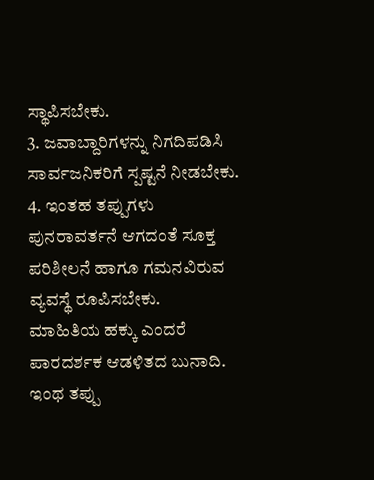ಸ್ಥಾಪಿಸಬೇಕು.
3. ಜವಾಬ್ದಾರಿಗಳನ್ನು ನಿಗದಿಪಡಿಸಿ ಸಾರ್ವಜನಿಕರಿಗೆ ಸ್ಪಷ್ಟನೆ ನೀಡಬೇಕು.
4. ಇಂತಹ ತಪ್ಪುಗಳು ಪುನರಾವರ್ತನೆ ಆಗದಂತೆ ಸೂಕ್ತ ಪರಿಶೀಲನೆ ಹಾಗೂ ಗಮನವಿರುವ ವ್ಯವಸ್ಥೆ ರೂಪಿಸಬೇಕು.
ಮಾಹಿತಿಯ ಹಕ್ಕು ಎಂದರೆ ಪಾರದರ್ಶಕ ಆಡಳಿತದ ಬುನಾದಿ. ಇಂಥ ತಪ್ಪು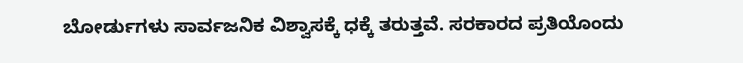ಬೋರ್ಡುಗಳು ಸಾರ್ವಜನಿಕ ವಿಶ್ವಾಸಕ್ಕೆ ಧಕ್ಕೆ ತರುತ್ತವೆ. ಸರಕಾರದ ಪ್ರತಿಯೊಂದು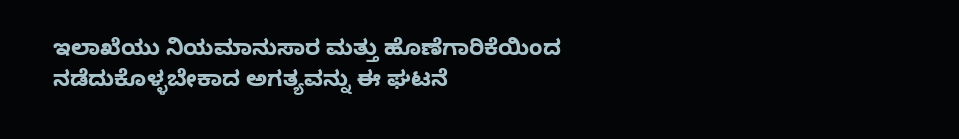ಇಲಾಖೆಯು ನಿಯಮಾನುಸಾರ ಮತ್ತು ಹೊಣೆಗಾರಿಕೆಯಿಂದ ನಡೆದುಕೊಳ್ಳಬೇಕಾದ ಅಗತ್ಯವನ್ನು ಈ ಘಟನೆ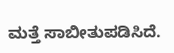ಮತ್ತೆ ಸಾಬೀತುಪಡಿಸಿದೆ.